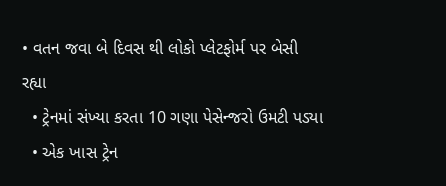• વતન જવા બે દિવસ થી લોકો પ્લેટફોર્મ પર બેસી રહ્યા
  • ટ્રેનમાં સંખ્યા કરતા 10 ગણા પેસેન્જરો ઉમટી પડ્યા
  • એક ખાસ ટ્રેન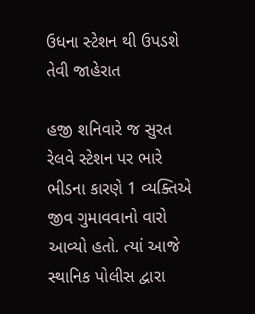ઉધના સ્ટેશન થી ઉપડશે તેવી જાહેરાત

હજી શનિવારે જ સુરત રેલવે સ્ટેશન પર ભારે ભીડના કારણે 1 વ્યક્તિએ જીવ ગુમાવવાનો વારો આવ્યો હતો. ત્યાં આજે સ્થાનિક પોલીસ દ્વારા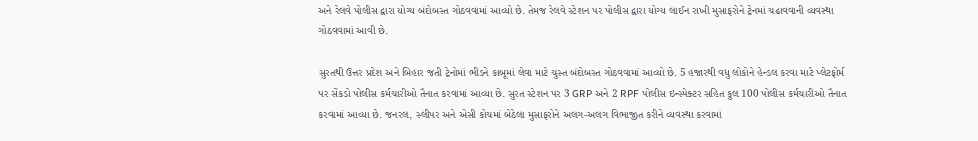અને રેલવે પોલીસ દ્વારા યોગ્ય બંદોબસ્ત ગોઠવવામાં આવ્યો છે. તેમજ રેલવે સ્ટેશન પર પોલીસ દ્વારા યોગ્ય લાઈન રાખી મુસાફરોને ટ્રેનમાં ચઢાવવાની વ્યવસ્થા ગોઠવવામાં આવી છે.

સુરતથી ઉત્તર પ્રદેશ અને બિહાર જતી ટ્રેનોમાં ભીડને કાબૂમાં લેવા માટે ચુસ્ત બંદોબસ્ત ગોઠવવામાં આવ્યો છે. 5 હજારથી વધુ લોકોને હેન્ડલ કરવા માટે પ્લેટફોર્મ પર સેંકડો પોલીસ કર્મચારીઓ તૈનાત કરવામાં આવ્યા છે. સુરત સ્ટેશન પર 3 GRP અને 2 RPF પોલીસ ઇન્સ્પેક્ટર સહિત કુલ 100 પોલીસ કર્મચારીઓ તૈનાત કરવામાં આવ્યા છે. જનરલ, સ્લીપર અને એસી કોચમાં બેઠેલા મુસાફરોને અલગ-અલગ વિભાજીત કરીને વ્યવસ્થા કરવામાં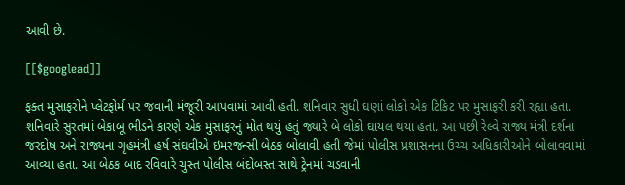આવી છે.

[[$googlead]]

ફક્ત મુસાફરોને પ્લેટફોર્મ પર જવાની મંજૂરી આપવામાં આવી હતી. શનિવાર સુધી ઘણાં લોકો એક ટિકિટ પર મુસાફરી કરી રહ્યા હતા. શનિવારે સુરતમાં બેકાબૂ ભીડને કારણે એક મુસાફરનું મોત થયું હતું જ્યારે બે લોકો ઘાયલ થયા હતા. આ પછી રેલ્વે રાજ્ય મંત્રી દર્શના જરદોષ અને રાજ્યના ગૃહમંત્રી હર્ષ સંઘવીએ ઇમરજન્સી બેઠક બોલાવી હતી જેમાં પોલીસ પ્રશાસનના ઉચ્ચ અધિકારીઓને બોલાવવામાં આવ્યા હતા. આ બેઠક બાદ રવિવારે ચુસ્ત પોલીસ બંદોબસ્ત સાથે ટ્રેનમાં ચડવાની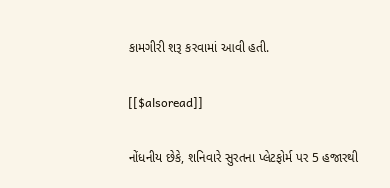કામગીરી શરૂ કરવામાં આવી હતી.

[[$alsoread]]

નોંધનીય છેકે, શનિવારે સુરતના પ્લેટફોર્મ પર 5 હજારથી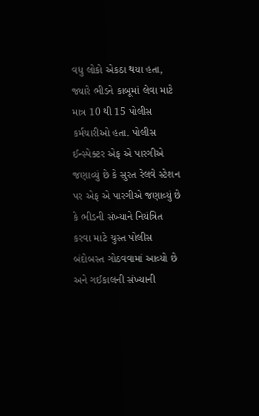વધુ લોકો એકઠા થયા હતા, જ્યારે ભીડને કાબૂમાં લેવા માટે માત્ર 10 થી 15 પોલીસ કર્મચારીઓ હતા. પોલીસ ઈન્સ્પેક્ટર એફ એ પારગીએ જણાવ્યું છે કે સુરત રેલવે સ્ટેશન પર એફ એ પારગીએ જણાવ્યું છે કે ભીડની સંખ્યાને નિયંત્રિત કરવા માટે ચુસ્ત પોલીસ બંદોબસ્ત ગોઠવવામાં આવ્યો છે અને ગઈકાલની સંખ્યાની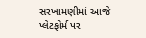સરખામણીમાં આજે પ્લેટફોર્મ પર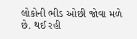લોકોની ભીડ ઓછી જોવા મળે છે. થઈ રહી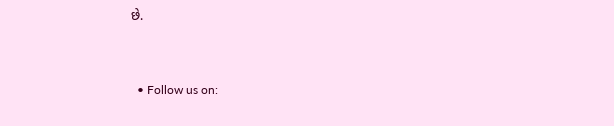છે.


  • Follow us on: